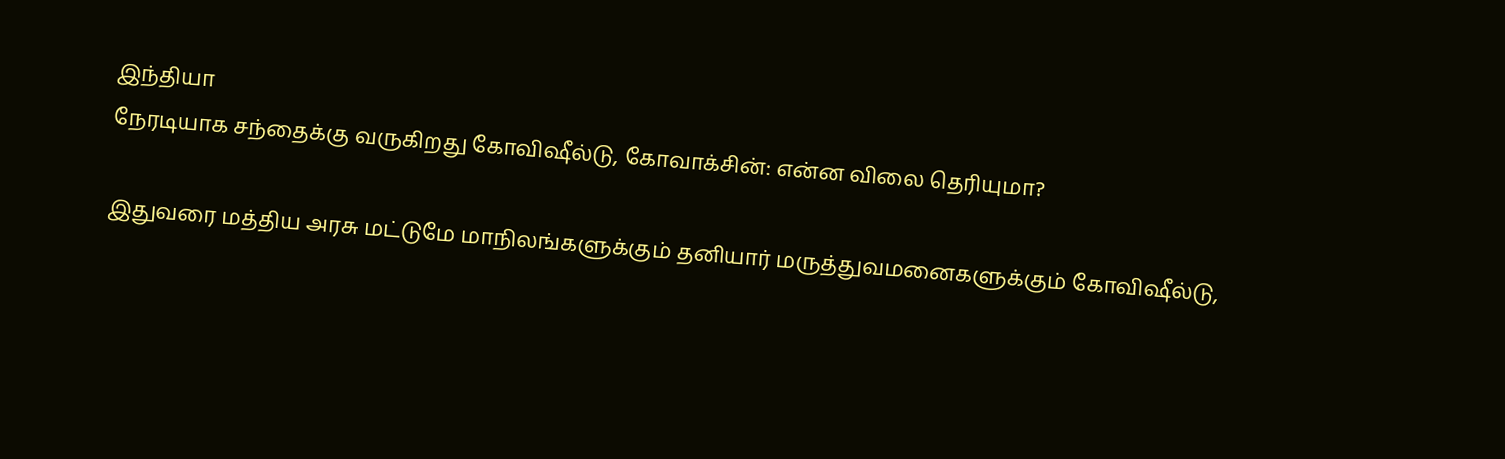இந்தியா
நேரடியாக சந்தைக்கு வருகிறது கோவிஷீல்டு, கோவாக்சின்: என்ன விலை தெரியுமா?

இதுவரை மத்திய அரசு மட்டுமே மாநிலங்களுக்கும் தனியார் மருத்துவமனைகளுக்கும் கோவிஷீல்டு,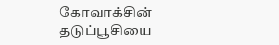கோவாக்சின் தடுப்பூசியை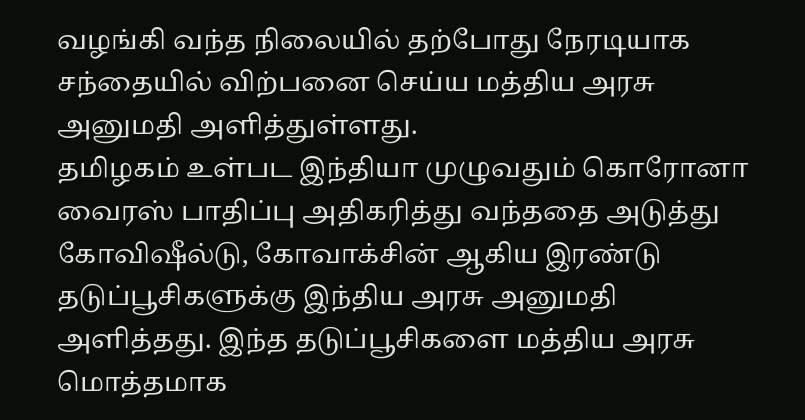வழங்கி வந்த நிலையில் தற்போது நேரடியாக சந்தையில் விற்பனை செய்ய மத்திய அரசு அனுமதி அளித்துள்ளது.
தமிழகம் உள்பட இந்தியா முழுவதும் கொரோனா வைரஸ் பாதிப்பு அதிகரித்து வந்ததை அடுத்து கோவிஷீல்டு, கோவாக்சின் ஆகிய இரண்டு தடுப்பூசிகளுக்கு இந்திய அரசு அனுமதி அளித்தது. இந்த தடுப்பூசிகளை மத்திய அரசு மொத்தமாக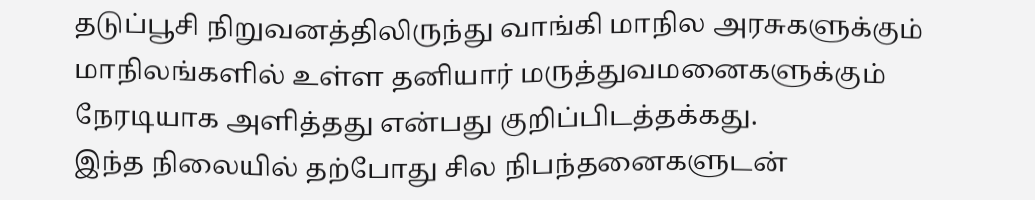தடுப்பூசி நிறுவனத்திலிருந்து வாங்கி மாநில அரசுகளுக்கும் மாநிலங்களில் உள்ள தனியார் மருத்துவமனைகளுக்கும் நேரடியாக அளித்தது என்பது குறிப்பிடத்தக்கது.
இந்த நிலையில் தற்போது சில நிபந்தனைகளுடன்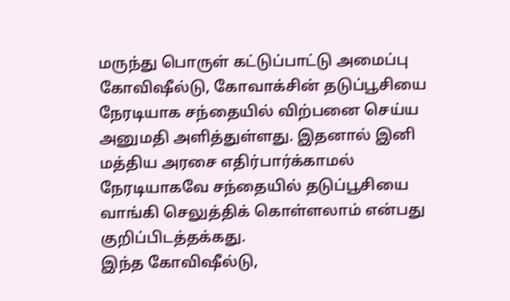மருந்து பொருள் கட்டுப்பாட்டு அமைப்பு கோவிஷீல்டு, கோவாக்சின் தடுப்பூசியை நேரடியாக சந்தையில் விற்பனை செய்ய அனுமதி அளித்துள்ளது. இதனால் இனி மத்திய அரசை எதிர்பார்க்காமல் நேரடியாகவே சந்தையில் தடுப்பூசியை வாங்கி செலுத்திக் கொள்ளலாம் என்பது குறிப்பிடத்தக்கது.
இந்த கோவிஷீல்டு,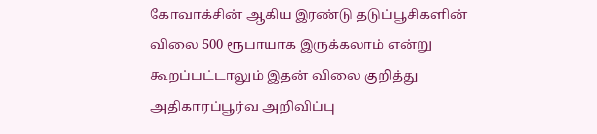கோவாக்சின் ஆகிய இரண்டு தடுப்பூசிகளின் விலை 500 ரூபாயாக இருக்கலாம் என்று கூறப்பட்டாலும் இதன் விலை குறித்து அதிகாரப்பூர்வ அறிவிப்பு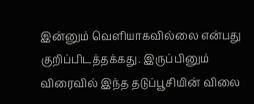இன்னும் வெளியாகவில்லை என்பது குறிப்பிடத்தக்கது. இருப்பினும் விரைவில் இந்த தடுப்பூசியின் விலை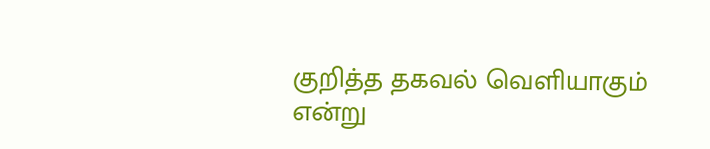குறித்த தகவல் வெளியாகும் என்று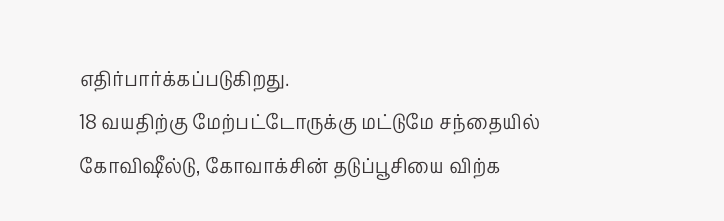எதிர்பார்க்கப்படுகிறது.
18 வயதிற்கு மேற்பட்டோருக்கு மட்டுமே சந்தையில் கோவிஷீல்டு, கோவாக்சின் தடுப்பூசியை விற்க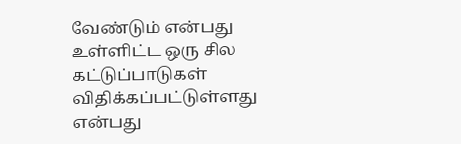வேண்டும் என்பது உள்ளிட்ட ஒரு சில கட்டுப்பாடுகள் விதிக்கப்பட்டுள்ளது என்பது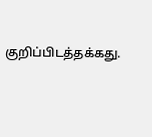குறிப்பிடத்தக்கது.